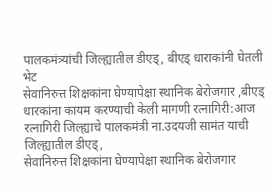पालकमंत्र्यांची जिल्ह्यातील डीएड्, बीएड् धाराकांनी घेतली भेट
सेवानिरुत्त शिक्षकांना घेण्यापेक्षा स्थानिक बेरोजगार ,बीएड् धारकांना कायम करण्याची केली मागणी रत्नागिरी:आज रत्नागिरी जिल्ह्याचे पालकमंत्री ना.उदयजी सामंत याची जिल्ह्यातील डीएड्,
सेवानिरुत्त शिक्षकांना घेण्यापेक्षा स्थानिक बेरोजगार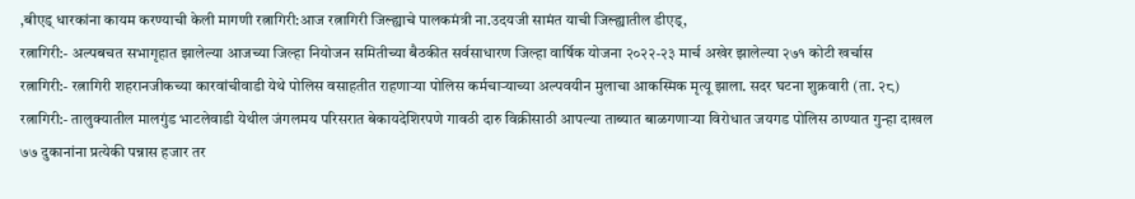,बीएड् धारकांना कायम करण्याची केली मागणी रत्नागिरी:आज रत्नागिरी जिल्ह्याचे पालकमंत्री ना.उदयजी सामंत याची जिल्ह्यातील डीएड्,
रत्नागिरी:- अल्पबचत सभागृहात झालेल्या आजच्या जिल्हा नियोजन समितीच्या बैठकीत सर्वसाधारण जिल्हा वार्षिक योजना २०२२-२३ मार्च अखेर झालेल्या २७१ कोटी खर्चास
रत्नागिरी:- रत्नागिरी शहरानजीकच्या कारवांचीवाडी येथे पोलिस वसाहतीत राहणाऱ्या पोलिस कर्मचाऱ्याच्या अल्पवयीन मुलाचा आकस्मिक मृत्यू झाला. सदर घटना शुक्रवारी (ता. २८)
रत्नागिरी:- तालुक्यातील मालगुंड भाटलेवाडी येथील जंगलमय परिसरात बेकायदेशिरपणे गावठी दारु विक्रीसाठी आपल्या ताब्यात बाळगणाऱ्या विरोधात जयगड पोलिस ठाण्यात गुन्हा दाखल
७७ दुकानांना प्रत्येकी पन्नास हजार तर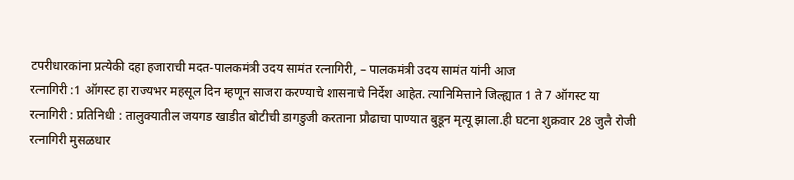टपरीधारकांना प्रत्येकी दहा हजाराची मदत-पालकमंत्री उदय सामंत रत्नागिरी, – पालकमंत्री उदय सामंत यांनी आज
रत्नागिरी :1 ऑगस्ट हा राज्यभर महसूल दिन म्हणून साजरा करण्याचे शासनाचे निर्देश आहेत. त्यानिमित्ताने जिल्ह्यात 1 ते 7 ऑगस्ट या
रत्नागिरी : प्रतिनिधी : तालुक्यातील जयगड खाडीत बोटीची डागडुजी करताना प्रौढाचा पाण्यात बुडून मृत्यू झाला.ही घटना शुक्रवार 28 जुलै रोजी
रत्नागिरी मुसळधार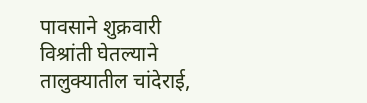पावसाने शुक्रवारी विश्रांती घेतल्याने तालुक्यातील चांदेराई,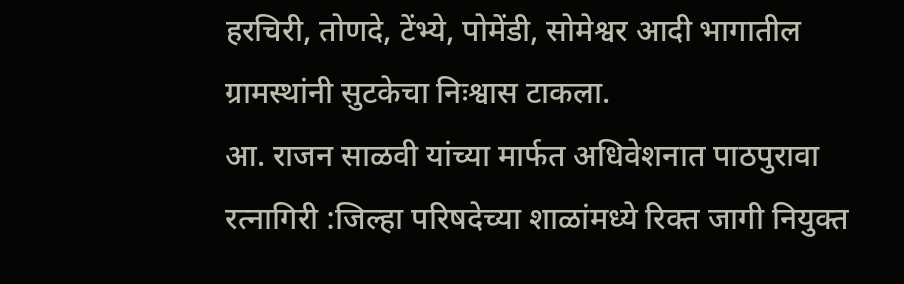हरचिरी, तोणदे, टेंभ्ये, पोमेंडी, सोमेश्वर आदी भागातील ग्रामस्थांनी सुटकेचा निःश्वास टाकला.
आ. राजन साळवी यांच्या मार्फत अधिवेशनात पाठपुरावा रत्नागिरी :जिल्हा परिषदेच्या शाळांमध्ये रिक्त जागी नियुक्त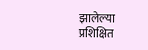झालेल्या प्रशिक्षित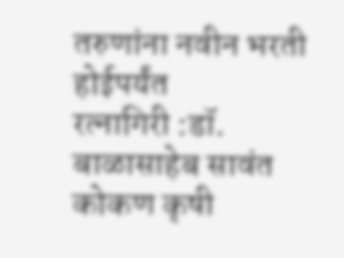तरुणांना नवीन भरती होईपर्यंत
रत्नागिरी :डॉ. बाळासाहेब सावंत कोकण कृषी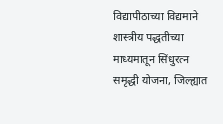विद्यापीठाच्या विद्यमाने शास्त्रीय पद्धतीच्या माध्यमातून सिंधुरत्न समृद्धी योजना, जिल्ह्यात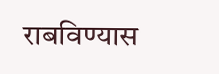राबविण्यास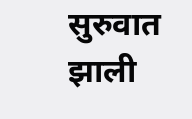सुरुवात झाली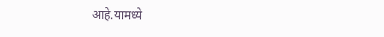आहे.यामध्ये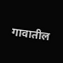गावातील